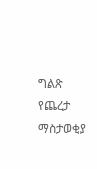ግልጽ የጨረታ ማስታወቂያ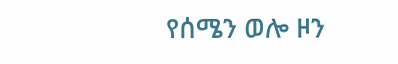የሰሜን ወሎ ዞን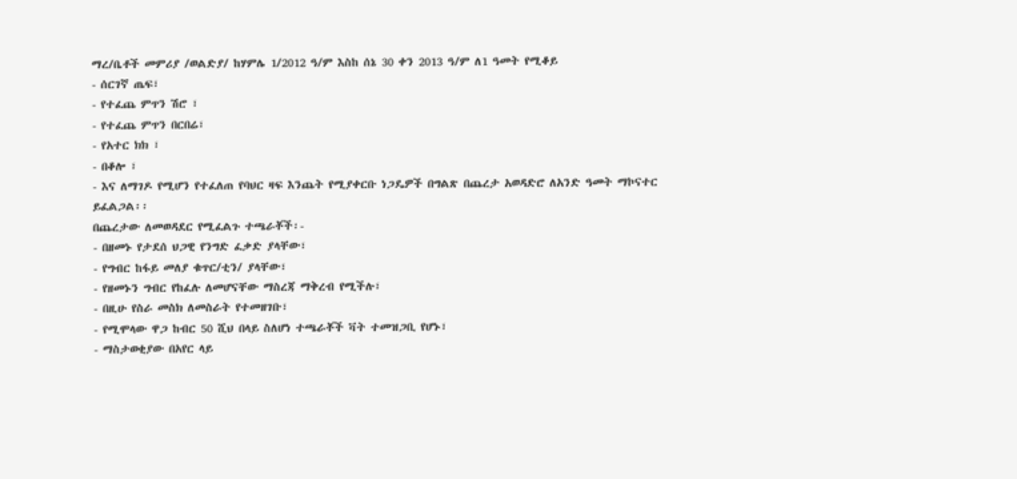ማረ/ቤቶች መምሪያ /ወልድያ/ ከሃምሌ 1/2012 ዓ/ም እስከ ሰኔ 30 ቀን 2013 ዓ/ም ለ1 ዓመት የሚቆይ
- ሰርገኛ ጤፍ፣
- የተፈጨ ምጥን ሽሮ ፣
- የተፈጨ ምጥን በርበሬ፣
- የአተር ክክ ፣
- በቆሎ ፣
- እና ለማገዶ የሚሆን የተፈለጠ የባህር ዛፍ እንጨት የሚያቀርቡ ነጋዴዎች በግልጽ በጨረታ አወዳድሮ ለአንድ ዓመት ማኮናተር ይፈልጋል፡፡
በጨረታው ለመወዳደር የሚፈልጉ ተጫራቾች፡-
- በዘመኑ የታደሰ ህጋዊ የንግድ ፈቃድ ያላቸው፣
- የግብር ከፋይ መለያ ቁጥር/ቲን/ ያላቸው፣
- የዘመኑን ግብር የከፈሉ ለመሆናቸው ማስረጃ ማቅረብ የሚችሉ፣
- በዚሁ የስራ መስክ ለመስራት የተመዘገቡ፣
- የሚሞላው ዋጋ ከብር 50 ሺህ በላይ ስለሆነ ተጫራቾች ቫት ተመዝጋቢ የሆኑ፣
- ማስታወቂያው በአየር ላይ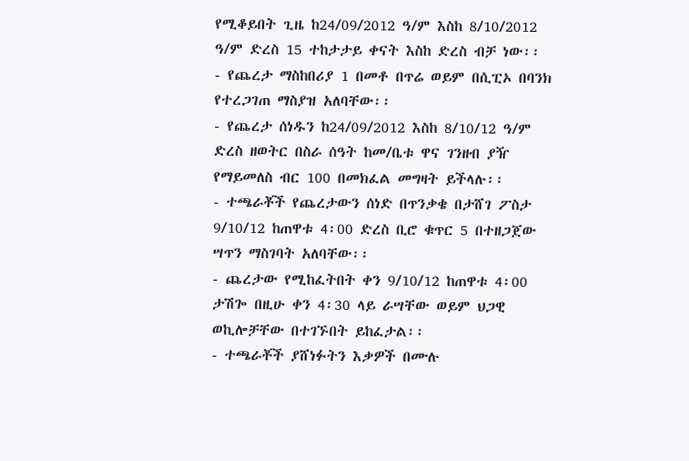የሚቆይበት ጊዜ ከ24/09/2012 ዓ/ም እስከ 8/10/2012 ዓ/ም ድረስ 15 ተከታታይ ቀናት እስከ ድረስ ብቻ ነው፡፡
- የጨረታ ማስከበሪያ 1 በመቶ በጥሬ ወይም በሲፒኦ በባንክ የተረጋገጠ ማስያዝ አለባቸው፡፡
- የጨረታ ሰነዱን ከ24/09/2012 እስከ 8/10/12 ዓ/ም ድረስ ዘወትር በስራ ሰዓት ከመ/ቤቱ ዋና ገንዘብ ያዥ የማይመለስ ብር 100 በመክፈል መግዛት ይችላሉ፡፡
- ተጫራቾች የጨረታውን ሰነድ በጥንቃቄ በታሸገ ፖስታ 9/10/12 ከጠዋቱ 4፡00 ድረስ ቢሮ ቁጥር 5 በተዘጋጀው ሣጥን ማስገባት አለባቸው፡፡
- ጨረታው የሚከፈትበት ቀን 9/10/12 ከጠዋቱ 4፡00 ታሽጐ በዚሁ ቀን 4፡30 ላይ ራሣቸው ወይም ህጋዊ ወኪሎቻቸው በተገኙበት ይከፈታል፡፡
- ተጫራቾች ያሸነፉትን እቃዎች በሙሉ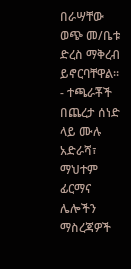በራሣቸው ወጭ መ/ቤቱ ድረስ ማቅረብ ይኖርባቸዋል፡፡
- ተጫራቾች በጨረታ ሰነድ ላይ ሙሉ አድራሻ፣ ማህተም ፊርማና ሌሎችን ማስረጃዎች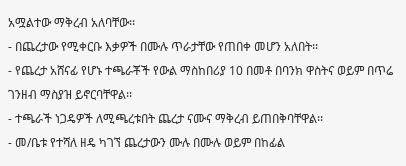አሟልተው ማቅረብ አለባቸው፡፡
- በጨረታው የሚቀርቡ እቃዎች በሙሉ ጥራታቸው የጠበቀ መሆን አለበት፡፡
- የጨረታ አሸናፊ የሆኑ ተጫራቾች የውል ማስከበሪያ 10 በመቶ በባንክ ዋስትና ወይም በጥሬ ገንዘብ ማስያዝ ይኖርባቸዋል፡፡
- ተጫራች ነጋዴዎች ለሚጫረቱበት ጨረታ ናሙና ማቅረብ ይጠበቅባቸዋል፡፡
- መ/ቤቱ የተሻለ ዘዴ ካገኘ ጨረታውን ሙሉ በሙሉ ወይም በከፊል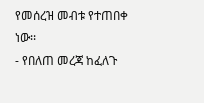የመሰረዝ መብቱ የተጠበቀ ነው፡፡
- የበለጠ መረጃ ከፈለጉ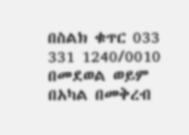በስልክ ቁጥር 033 331 1240/0010 በመደወል ወይም በአካል በመቅረብ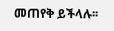መጠየቅ ይችላሉ፡፡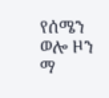የሰሜን ወሎ ዞን ማ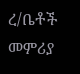ረ/ቤቶች መምሪያ